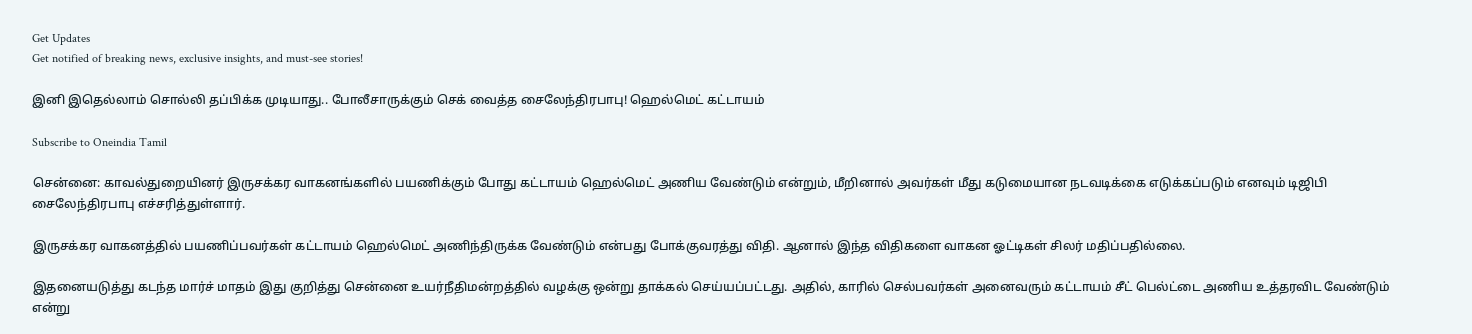Get Updates
Get notified of breaking news, exclusive insights, and must-see stories!

இனி இதெல்லாம் சொல்லி தப்பிக்க முடியாது.. போலீசாருக்கும் செக் வைத்த சைலேந்திரபாபு! ஹெல்மெட் கட்டாயம்

Subscribe to Oneindia Tamil

சென்னை: காவல்துறையினர் இருசக்கர வாகனங்களில் பயணிக்கும் போது கட்டாயம் ஹெல்மெட் அணிய வேண்டும் என்றும், மீறினால் அவர்கள் மீது கடுமையான நடவடிக்கை எடுக்கப்படும் எனவும் டிஜிபி சைலேந்திரபாபு எச்சரித்துள்ளார்.

இருசக்கர வாகனத்தில் பயணிப்பவர்கள் கட்டாயம் ஹெல்மெட் அணிந்திருக்க வேண்டும் என்பது போக்குவரத்து விதி. ஆனால் இந்த விதிகளை வாகன ஓட்டிகள் சிலர் மதிப்பதில்லை.

இதனையடுத்து கடந்த மார்ச் மாதம் இது குறித்து சென்னை உயர்நீதிமன்றத்தில் வழக்கு ஒன்று தாக்கல் செய்யப்பட்டது. அதில், காரில் செல்பவர்கள் அனைவரும் கட்டாயம் சீட் பெல்ட்டை அணிய உத்தரவிட வேண்டும் என்று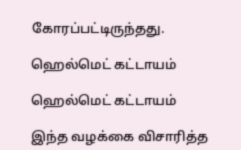கோரப்பட்டிருந்தது.

ஹெல்மெட் கட்டாயம்

ஹெல்மெட் கட்டாயம்

இந்த வழக்கை விசாரித்த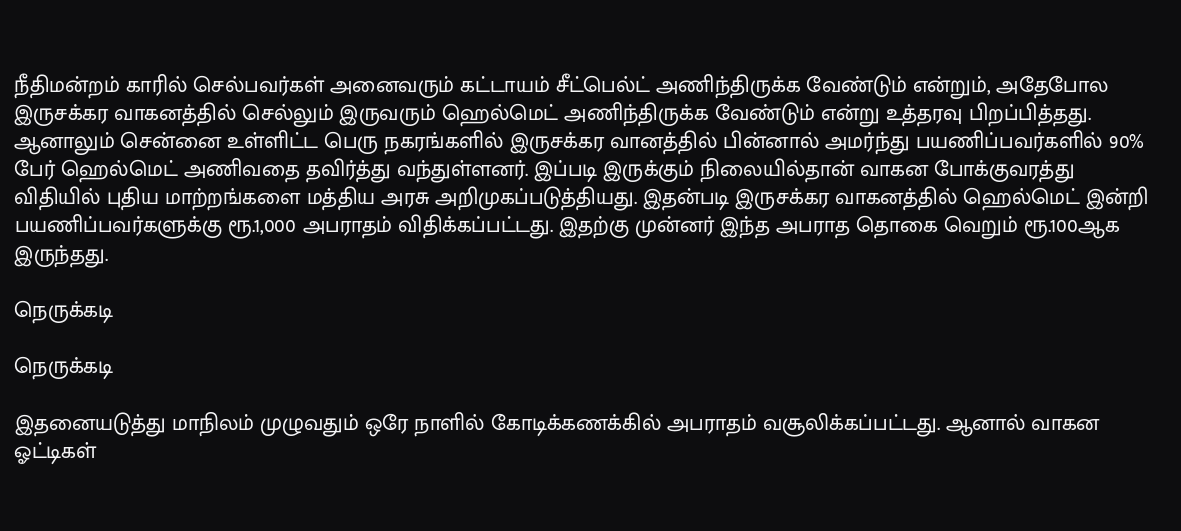நீதிமன்றம் காரில் செல்பவர்கள் அனைவரும் கட்டாயம் சீட்பெல்ட் அணிந்திருக்க வேண்டும் என்றும், அதேபோல இருசக்கர வாகனத்தில் செல்லும் இருவரும் ஹெல்மெட் அணிந்திருக்க வேண்டும் என்று உத்தரவு பிறப்பித்தது. ஆனாலும் சென்னை உள்ளிட்ட பெரு நகரங்களில் இருசக்கர வானத்தில் பின்னால் அமர்ந்து பயணிப்பவர்களில் 90% பேர் ஹெல்மெட் அணிவதை தவிர்த்து வந்துள்ளனர். இப்படி இருக்கும் நிலையில்தான் வாகன போக்குவரத்து விதியில் புதிய மாற்றங்களை மத்திய அரசு அறிமுகப்படுத்தியது. இதன்படி இருசக்கர வாகனத்தில் ஹெல்மெட் இன்றி பயணிப்பவர்களுக்கு ரூ.1,000 அபராதம் விதிக்கப்பட்டது. இதற்கு முன்னர் இந்த அபராத தொகை வெறும் ரூ.100ஆக இருந்தது.

நெருக்கடி

நெருக்கடி

இதனையடுத்து மாநிலம் முழுவதும் ஒரே நாளில் கோடிக்கணக்கில் அபராதம் வசூலிக்கப்பட்டது. ஆனால் வாகன ஓட்டிகள்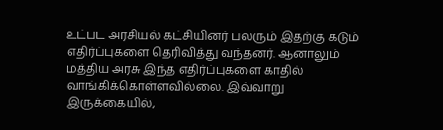உட்பட அரசியல் கட்சியினர் பலரும் இதற்கு கடும் எதிர்ப்புகளை தெரிவித்து வந்தனர். ஆனாலும் மத்திய அரசு இந்த எதிர்ப்புகளை காதில் வாங்கிக்கொள்ளவில்லை. இவ்வாறு இருக்கையில்,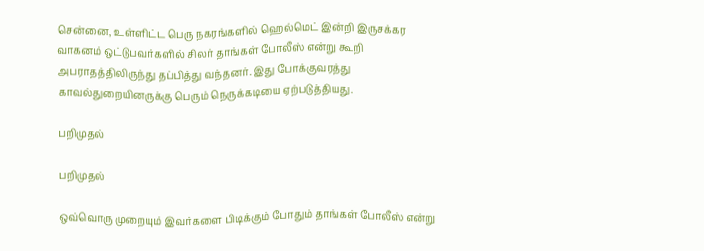சென்னை, உள்ளிட்ட பெரு நகரங்களில் ஹெல்மெட் இன்றி இருசக்கர வாகனம் ஒட்டுபவர்களில் சிலர் தாங்கள் போலீஸ் என்று கூறி அபராதத்திலிருந்து தப்பித்து வந்தனர். இது போக்குவரத்து காவல்துறையினருக்கு பெரும் நெருக்கடியை ஏற்படுத்தியது.

பறிமுதல்

பறிமுதல்

ஒவ்வொரு முறையும் இவர்களை பிடிக்கும் போதும் தாங்கள் போலீஸ் என்று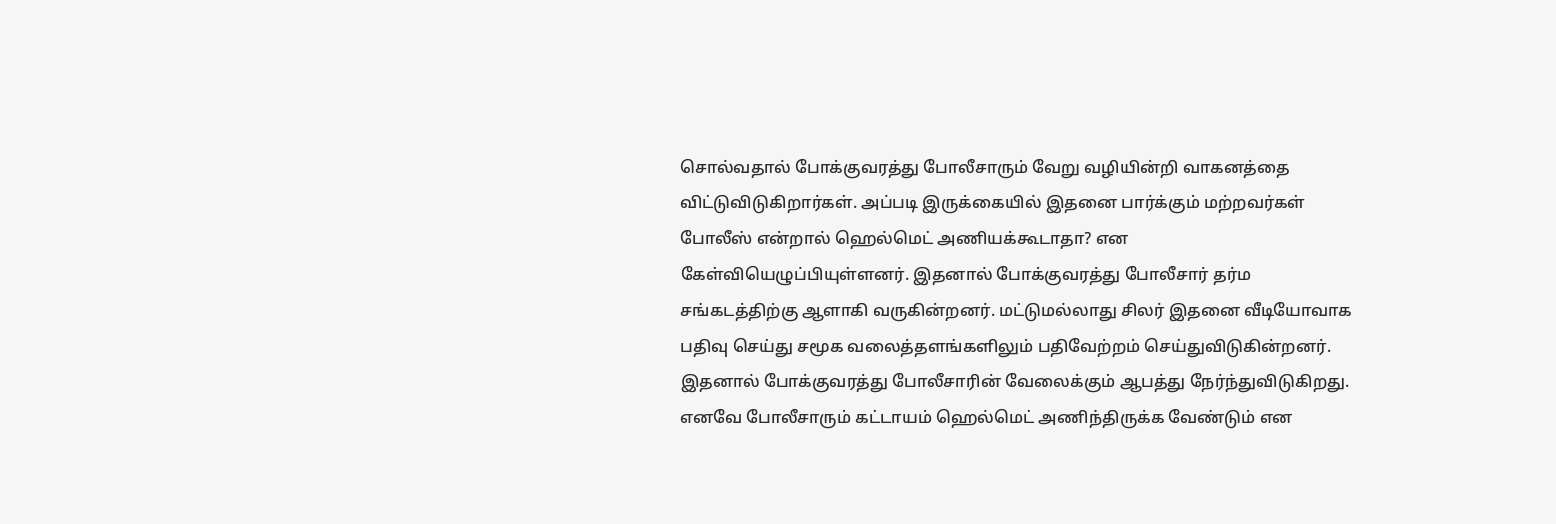சொல்வதால் போக்குவரத்து போலீசாரும் வேறு வழியின்றி வாகனத்தை விட்டுவிடுகிறார்கள். அப்படி இருக்கையில் இதனை பார்க்கும் மற்றவர்கள் போலீஸ் என்றால் ஹெல்மெட் அணியக்கூடாதா? என கேள்வியெழுப்பியுள்ளனர். இதனால் போக்குவரத்து போலீசார் தர்ம சங்கடத்திற்கு ஆளாகி வருகின்றனர். மட்டுமல்லாது சிலர் இதனை வீடியோவாக பதிவு செய்து சமூக வலைத்தளங்களிலும் பதிவேற்றம் செய்துவிடுகின்றனர். இதனால் போக்குவரத்து போலீசாரின் வேலைக்கும் ஆபத்து நேர்ந்துவிடுகிறது. எனவே போலீசாரும் கட்டாயம் ஹெல்மெட் அணிந்திருக்க வேண்டும் என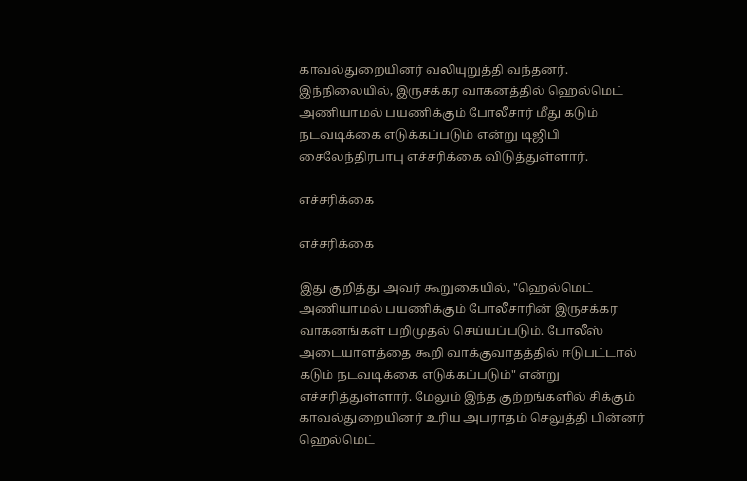காவல்துறையினர் வலியுறுத்தி வந்தனர். இந்நிலையில், இருசக்கர வாகனத்தில் ஹெல்மெட் அணியாமல் பயணிக்கும் போலீசார் மீது கடும் நடவடிக்கை எடுக்கப்படும் என்று டிஜிபி சைலேந்திரபாபு எச்சரிக்கை விடுத்துள்ளார்.

எச்சரிக்கை

எச்சரிக்கை

இது குறித்து அவர் கூறுகையில், "ஹெல்மெட் அணியாமல் பயணிக்கும் போலீசாரின் இருசக்கர வாகனங்கள் பறிமுதல் செய்யப்படும். போலீஸ் அடையாளத்தை கூறி வாக்குவாதத்தில் ஈடுபட்டால் கடும் நடவடிக்கை எடுக்கப்படும்" என்று எச்சரித்துள்ளார். மேலும் இந்த குற்றங்களில் சிக்கும் காவல்துறையினர் உரிய அபராதம் செலுத்தி பின்னர் ஹெல்மெட்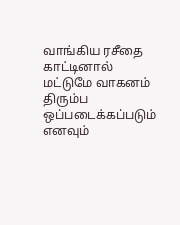வாங்கிய ரசீதை காட்டினால் மட்டுமே வாகனம் திரும்ப ஒப்படைக்கப்படும் எனவும்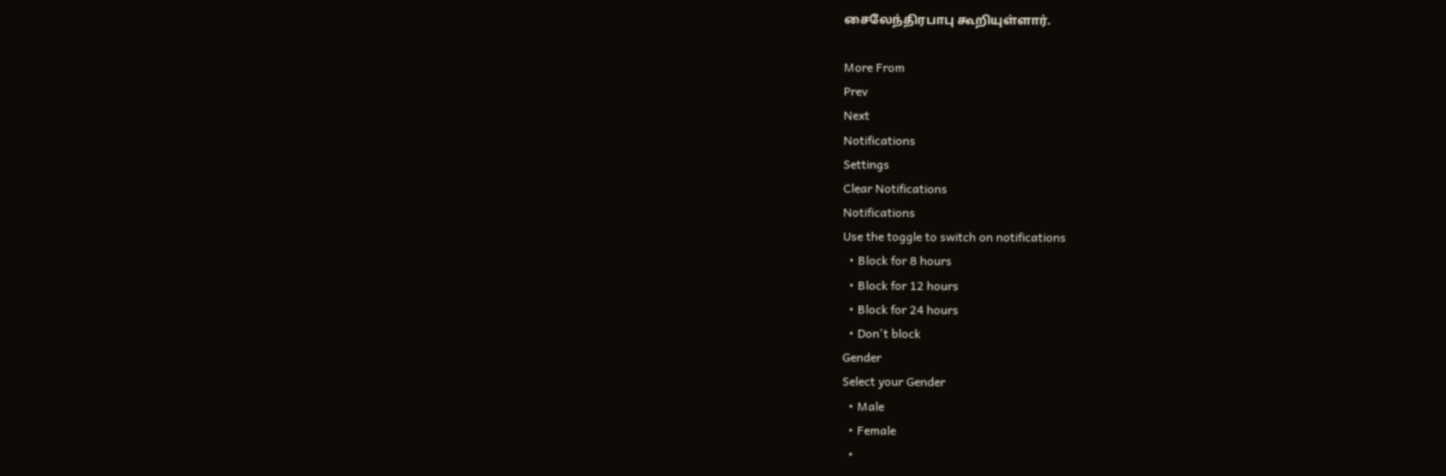சைலேந்திரபாபு கூறியுள்ளார்.

More From
Prev
Next
Notifications
Settings
Clear Notifications
Notifications
Use the toggle to switch on notifications
  • Block for 8 hours
  • Block for 12 hours
  • Block for 24 hours
  • Don't block
Gender
Select your Gender
  • Male
  • Female
  •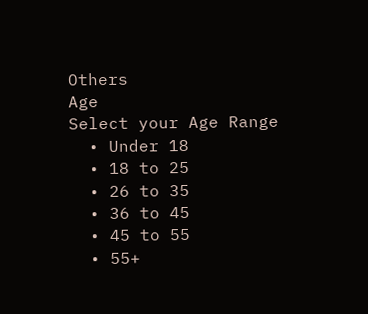Others
Age
Select your Age Range
  • Under 18
  • 18 to 25
  • 26 to 35
  • 36 to 45
  • 45 to 55
  • 55+